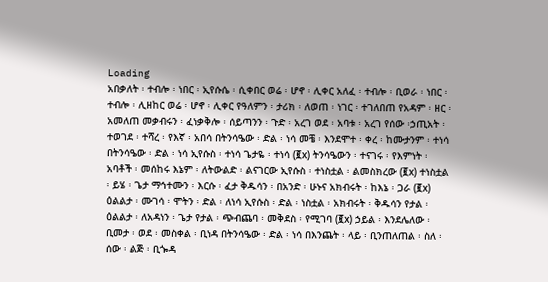Loading
አበቃለት ፡ ተብሎ ፡ ነበር ፡ ኢየሱሴ ፡ ሲቀበር ወሬ ፡ ሆኖ ፡ ሊቀር አለፈ ፡ ተብሎ ፡ ቢወራ ፡ ነበር ፡ ተብሎ ፡ ሊዘከር ወሬ ፡ ሆኖ ፡ ሊቀር የዓለምን ፡ ታሪክ ፡ ለወጠ ፡ ነገር ፡ ተገለበጠ የአዳም ፡ ዘር ፡ አመለጠ መቃብሩን ፡ ፈነቃቅሎ ፡ ሰይጣንን ፡ ጉድ ፡ አረገ ወደ ፡ አባቱ ፡ አረገ የሰው ፡ኃጢአት ፡ ተወገደ ፡ ተሻረ ፡ የእኛ ፡ አበሳ በትንሳዔው ፡ ድል ፡ ነሳ መቼ ፡ እንደሞተ ፡ ቀረ ፡ ከሙታንም ፡ ተነሳ በትንሳዔው ፡ ድል ፡ ነሳ ኢየሱስ ፡ ተነሳ ጌታዬ ፡ ተነሳ (፪x) ትንሳዔውን ፡ ተናገሩ ፡ የእምነት ፡ አባቶች ፡ መሰከሩ እኔም ፡ ለትውልድ ፡ ልናገርው ኢየሱስ ፡ ተነስቷል ፡ ልመስክረው (፪x) ተነስቷል ፡ ይሄ ፡ ጌታ ማኅተሙን ፡ እርሱ ፡ ፈታ ቅዱሳን ፡ በአንድ ፡ ሁኑና አክብሩት ፡ ከእኔ ፡ ጋራ (፪x) ዕልልታ ፡ ሙገሳ ፡ ሞትን ፡ ድል ፡ ለነሳ ኢየሱስ ፡ ድል ፡ ነስቷል ፡ አክብሩት ፡ ቅዱሳን የታል ፡ ዕልልታ ፡ ለአዳነን ፡ ጌታ የታል ፡ ጭብጨባ ፡ መቅደስ ፡ የሚገባ (፪x) ኃይል ፡ እንደሌለው ፡ ቢመታ ፡ ወደ ፡ መስቀል ፡ ቢነዳ በትንሳዔው ፡ ድል ፡ ነሳ በእንጨት ፡ ላይ ፡ ቢንጠለጠል ፡ ስለ ፡ ሰው ፡ ልጅ ፡ ቢጐዳ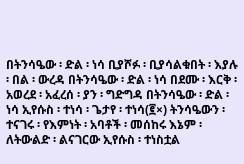በትንሳዔው ፡ ድል ፡ ነሳ ቢያሾፉ ፡ ቢያሳልቁበት ፡ እያሉ ፡ በል ፡ ውረዳ በትንሳዔው ፡ ድል ፡ ነሳ በደሙ ፡ እርቅ ፡ አወረደ ፡ አፈረሰ ፡ ያን ፡ ግድግዳ በትንሳዔው ፡ ድል ፡ ነሳ ኢየሱስ ፡ ተነሳ ፡ ጌታየ ፡ ተነሳ(፪×) ትንሳዔውን ፡ ተናገሩ ፡ የእምነት ፡ አባቶች ፡ መሰከሩ እኔም ፡ ለትውልድ ፡ ልናገርው ኢየሱስ ፡ ተነስቷል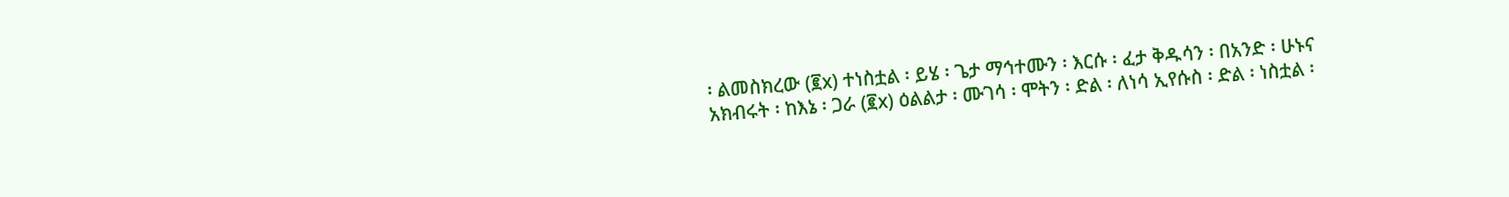፡ ልመስክረው (፪x) ተነስቷል ፡ ይሄ ፡ ጌታ ማኅተሙን ፡ እርሱ ፡ ፈታ ቅዱሳን ፡ በአንድ ፡ ሁኑና አክብሩት ፡ ከእኔ ፡ ጋራ (፪x) ዕልልታ ፡ ሙገሳ ፡ ሞትን ፡ ድል ፡ ለነሳ ኢየሱስ ፡ ድል ፡ ነስቷል ፡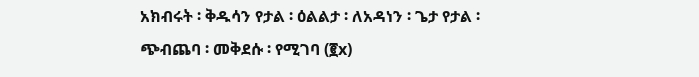አክብሩት ፡ ቅዱሳን የታል ፡ ዕልልታ ፡ ለአዳነን ፡ ጌታ የታል ፡ ጭብጨባ ፡ መቅደሱ ፡ የሚገባ (፪x)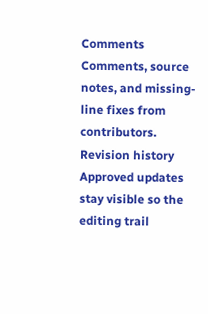Comments
Comments, source notes, and missing-line fixes from contributors.
Revision history
Approved updates stay visible so the editing trail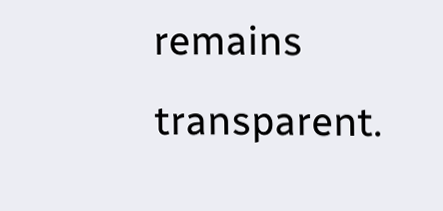remains transparent.